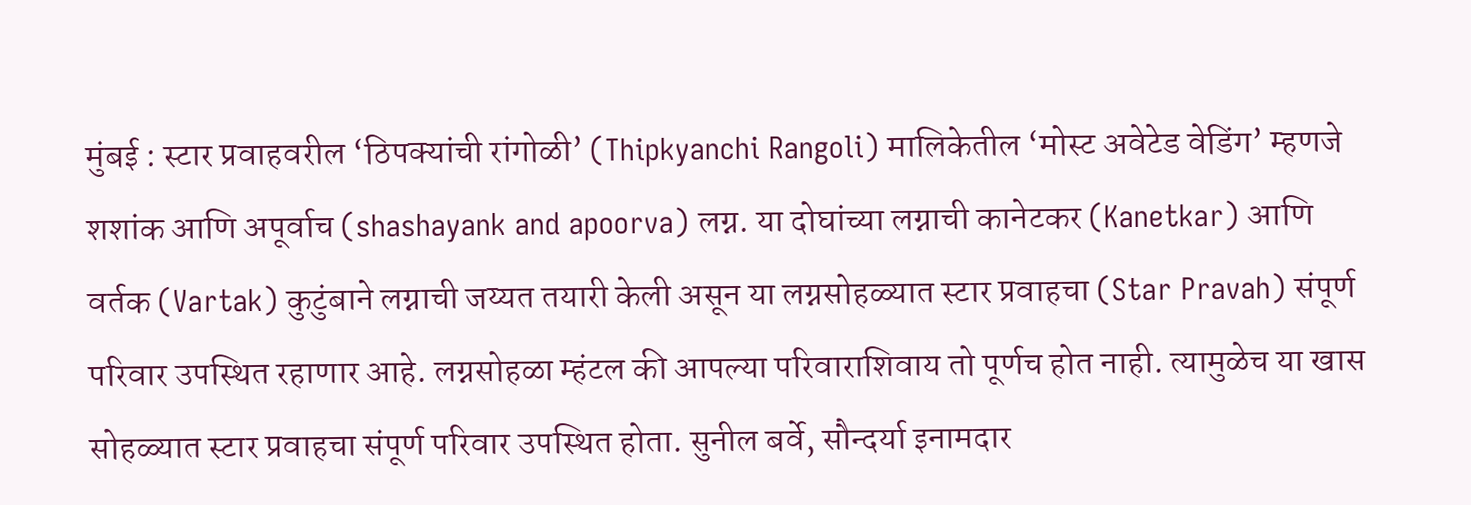मुंबई : स्टार प्रवाहवरील ‘ठिपक्यांची रांगोळी’ (Thipkyanchi Rangoli) मालिकेतील ‘मोस्ट अवेटेड वेडिंग’ म्हणजे शशांक आणि अपूर्वाच (shashayank and apoorva) लग्न. या दोघांच्या लग्नाची कानेटकर (Kanetkar) आणि वर्तक (Vartak) कुटुंबाने लग्नाची जय्यत तयारी केली असून या लग्नसोहळ्यात स्टार प्रवाहचा (Star Pravah) संपूर्ण परिवार उपस्थित रहाणार आहे. लग्नसोहळा म्हंटल की आपल्या परिवाराशिवाय तो पूर्णच होत नाही. त्यामुळेच या खास सोहळ्यात स्टार प्रवाहचा संपूर्ण परिवार उपस्थित होता. सुनील बर्वे, सौन्दर्या इनामदार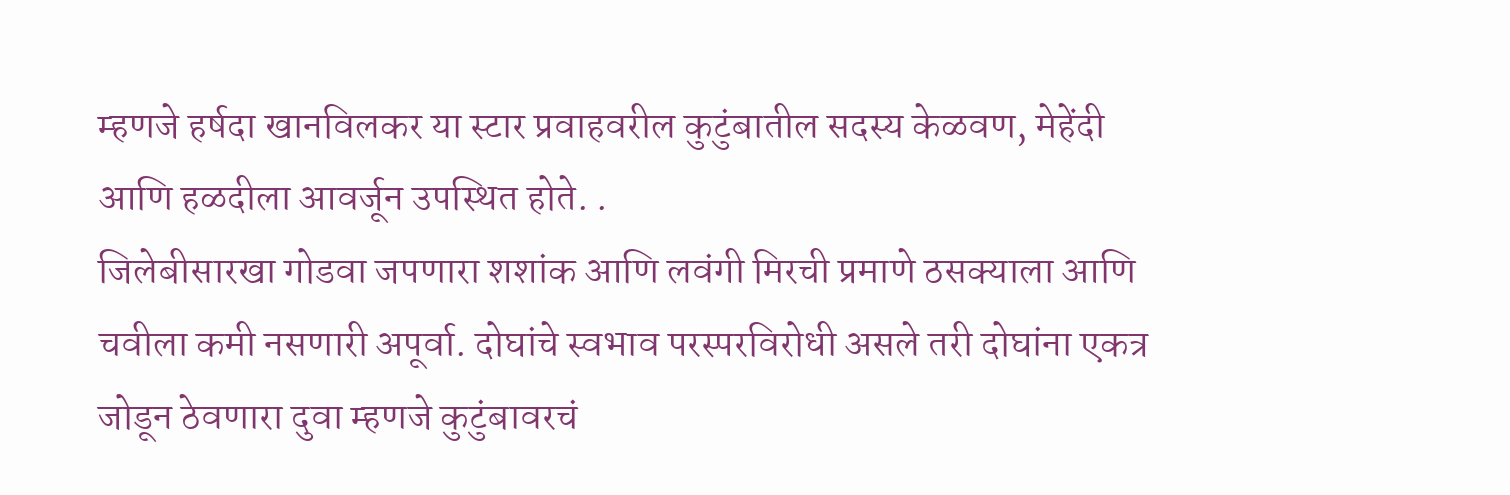म्हणजे हर्षदा खानविलकर या स्टार प्रवाहवरील कुटुंबातील सदस्य केळवण, मेहेंदी आणि हळदीला आवर्जून उपस्थित होते. .
जिलेबीसारखा गोडवा जपणारा शशांक आणि लवंगी मिरची प्रमाणे ठसक्याला आणि चवीला कमी नसणारी अपूर्वा. दोघांचे स्वभाव परस्परविरोधी असले तरी दोघांना एकत्र जोडून ठेवणारा दुवा म्हणजे कुटुंबावरचं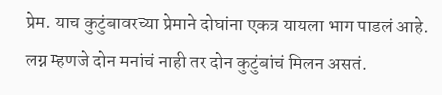प्रेम. याच कुटुंबावरच्या प्रेमाने दोघांना एकत्र यायला भाग पाडलं आहे. लग्न म्हणजे दोन मनांचं नाही तर दोन कुटुंबांचं मिलन असतं.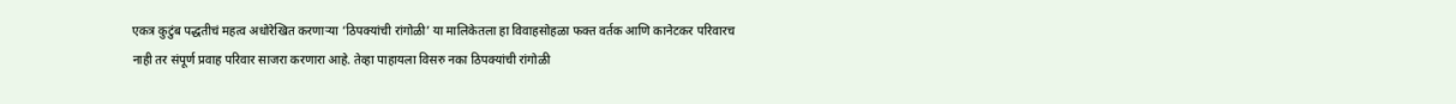एकत्र कुटुंब पद्धतीचं महत्व अधोरेखित करणाऱ्या ‘ठिपक्यांची रांगोळी’ या मालिकेतला हा विवाहसोहळा फक्त वर्तक आणि कानेटकर परिवारच नाही तर संपूर्ण प्रवाह परिवार साजरा करणारा आहे. तेव्हा पाहायला विसरु नका ठिपक्यांची रांगोळी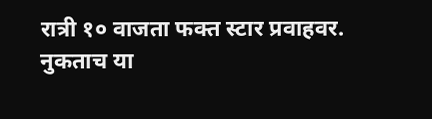रात्री १० वाजता फक्त स्टार प्रवाहवर.
नुकताच या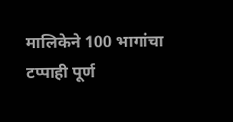मालिकेने 100 भागांचा टप्पाही पूर्ण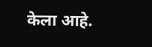केला आहे.